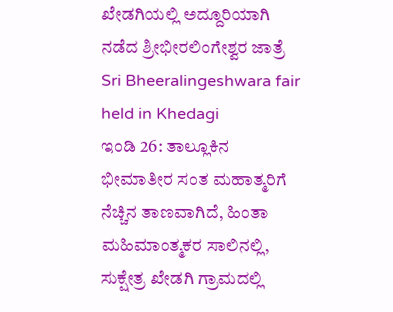ಖೇಡಗಿಯಲ್ಲಿ ಅದ್ದೂರಿಯಾಗಿ ನಡೆದ ಶ್ರೀಭೀರಲಿಂಗೇಶ್ವರ ಜಾತ್ರೆ
Sri Bheeralingeshwara fair held in Khedagi
ಇಂಡಿ 26: ತಾಲ್ಲೂಕಿನ ಭೀಮಾತೀರ ಸಂತ ಮಹಾತ್ಮರಿಗೆ ನೆಚ್ಚಿನ ತಾಣವಾಗಿದೆ, ಹಿಂತಾ ಮಹಿಮಾಂತ್ಮಕರ ಸಾಲಿನಲ್ಲಿ, ಸುಕ್ಷೇತ್ರ ಖೇಡಗಿ ಗ್ರಾಮದಲ್ಲಿ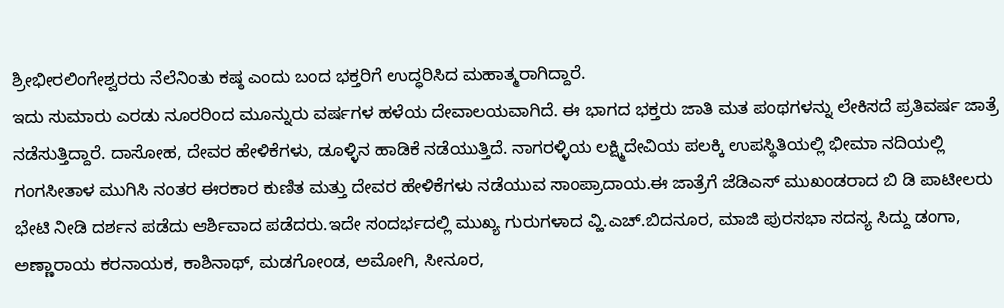ಶ್ರೀಭೀರಲಿಂಗೇಶ್ವರರು ನೆಲೆನಿಂತು ಕಷ್ಠ ಎಂದು ಬಂದ ಭಕ್ತರಿಗೆ ಉದ್ಧರಿಸಿದ ಮಹಾತ್ಮರಾಗಿದ್ದಾರೆ.
ಇದು ಸುಮಾರು ಎರಡು ನೂರರಿಂದ ಮೂನ್ನುರು ವರ್ಷಗಳ ಹಳೆಯ ದೇವಾಲಯವಾಗಿದೆ. ಈ ಭಾಗದ ಭಕ್ತರು ಜಾತಿ ಮತ ಪಂಥಗಳನ್ನು ಲೇಕಿಸದೆ ಪ್ರತಿವರ್ಷ ಜಾತ್ರೆ ನಡೆಸುತ್ತಿದ್ದಾರೆ. ದಾಸೋಹ, ದೇವರ ಹೇಳಿಕೆಗಳು, ಡೂಳ್ಳಿನ ಹಾಡಿಕೆ ನಡೆಯುತ್ತಿದೆ. ನಾಗರಳ್ಳಿಯ ಲಕ್ಷ್ಮಿದೇವಿಯ ಪಲಕ್ಕಿ ಉಪಸ್ಥಿತಿಯಲ್ಲಿ ಭೀಮಾ ನದಿಯಲ್ಲಿ ಗಂಗಸೀತಾಳ ಮುಗಿಸಿ ನಂತರ ಈರಕಾರ ಕುಣಿತ ಮತ್ತು ದೇವರ ಹೇಳಿಕೆಗಳು ನಡೆಯುವ ಸಾಂಪ್ರಾದಾಯ.ಈ ಜಾತ್ರೆಗೆ ಜೆಡಿಎಸ್ ಮುಖಂಡರಾದ ಬಿ ಡಿ ಪಾಟೀಲರು ಭೇಟಿ ನೀಡಿ ದರ್ಶನ ಪಡೆದು ಆರ್ಶಿವಾದ ಪಡೆದರು.ಇದೇ ಸಂದರ್ಭದಲ್ಲಿ ಮುಖ್ಯ ಗುರುಗಳಾದ ವ್ಹಿ.ಎಚ್.ಬಿದನೂರ, ಮಾಜಿ ಪುರಸಭಾ ಸದಸ್ಯ ಸಿದ್ದು ಡಂಗಾ, ಅಣ್ಣಾರಾಯ ಕರನಾಯಕ, ಕಾಶಿನಾಥ್, ಮಡಗೋಂಡ, ಅಮೋಗಿ, ಸೀನೂರ,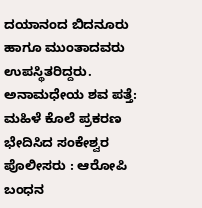ದಯಾನಂದ ಬಿದನೂರು ಹಾಗೂ ಮುಂತಾದವರು ಉಪಸ್ಥಿತರಿದ್ದರು.
ಅನಾಮಧೇಯ ಶವ ಪತ್ತೆ: ಮಹಿಳೆ ಕೊಲೆ ಪ್ರಕರಣ ಭೇದಿಸಿದ ಸಂಕೇಶ್ವರ ಪೊಲೀಸರು : ಆರೋಪಿ ಬಂಧನ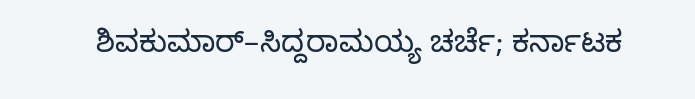ಶಿವಕುಮಾರ್–ಸಿದ್ದರಾಮಯ್ಯ ಚರ್ಚೆ; ಕರ್ನಾಟಕ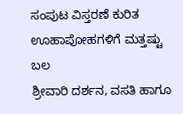ಸಂಪುಟ ವಿಸ್ತರಣೆ ಕುರಿತ ಊಹಾಪೋಹಗಳಿಗೆ ಮತ್ತಷ್ಟು ಬಲ
ಶ್ರೀವಾರಿ ದರ್ಶನ, ವಸತಿ ಹಾಗೂ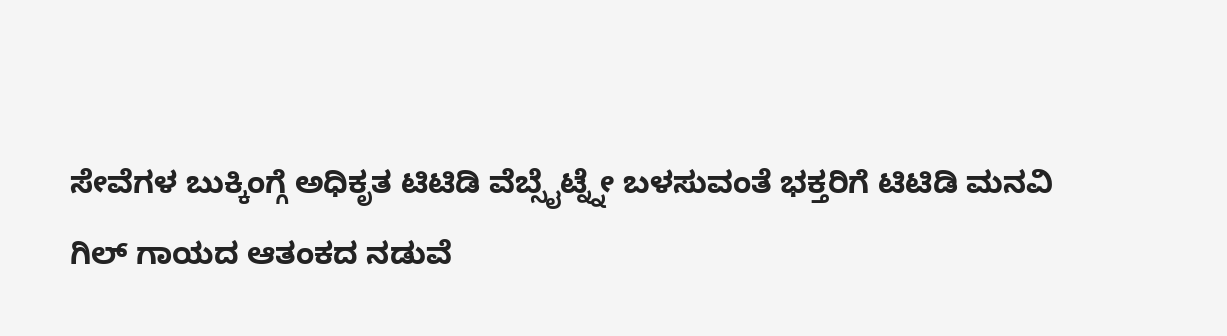ಸೇವೆಗಳ ಬುಕ್ಕಿಂಗ್ಗೆ ಅಧಿಕೃತ ಟಿಟಿಡಿ ವೆಬ್ಸೈಟ್ನ್ನೇ ಬಳಸುವಂತೆ ಭಕ್ತರಿಗೆ ಟಿಟಿಡಿ ಮನವಿ
ಗಿಲ್ ಗಾಯದ ಆತಂಕದ ನಡುವೆ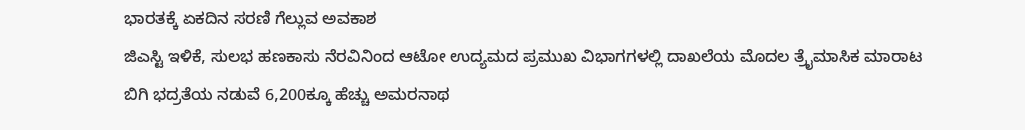ಭಾರತಕ್ಕೆ ಏಕದಿನ ಸರಣಿ ಗೆಲ್ಲುವ ಅವಕಾಶ
ಜಿಎಸ್ಟಿ ಇಳಿಕೆ, ಸುಲಭ ಹಣಕಾಸು ನೆರವಿನಿಂದ ಆಟೋ ಉದ್ಯಮದ ಪ್ರಮುಖ ವಿಭಾಗಗಳಲ್ಲಿ ದಾಖಲೆಯ ಮೊದಲ ತ್ರೈಮಾಸಿಕ ಮಾರಾಟ
ಬಿಗಿ ಭದ್ರತೆಯ ನಡುವೆ 6,200ಕ್ಕೂ ಹೆಚ್ಚು ಅಮರನಾಥ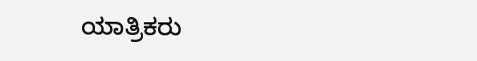ಯಾತ್ರಿಕರು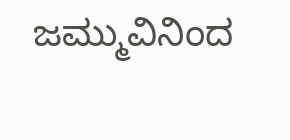ಜಮ್ಮುವಿನಿಂದ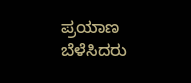ಪ್ರಯಾಣ ಬೆಳೆಸಿದರು